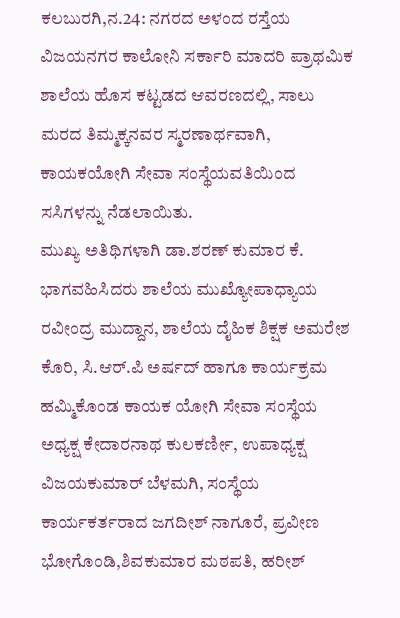ಕಲಬುರಗಿ,ನ.24: ನಗರದ ಅಳಂದ ರಸ್ತೆಯ ವಿಜಯನಗರ ಕಾಲೋನಿ ಸರ್ಕಾರಿ ಮಾದರಿ ಪ್ರಾಥಮಿಕ ಶಾಲೆಯ ಹೊಸ ಕಟ್ಟಡದ ಆವರಣದಲ್ಲಿ, ಸಾಲು ಮರದ ತಿಮ್ಮಕ್ಕನವರ ಸ್ಮರಣಾರ್ಥವಾಗಿ, ಕಾಯಕಯೋಗಿ ಸೇವಾ ಸಂಸ್ಥೆಯವತಿಯಿಂದ ಸಸಿಗಳನ್ನು ನೆಡಲಾಯಿತು.
ಮುಖ್ಯ ಅತಿಥಿಗಳಾಗಿ ಡಾ.ಶರಣ್ ಕುಮಾರ ಕೆ. ಭಾಗವಹಿಸಿದರು ಶಾಲೆಯ ಮುಖ್ಯೋಪಾಧ್ಯಾಯ ರವೀಂದ್ರ ಮುದ್ದಾನ, ಶಾಲೆಯ ದೈಹಿಕ ಶಿಕ್ಷಕ ಅಮರೇಶ ಕೊರಿ, ಸಿ.ಆರ್.ಪಿ ಅರ್ಷದ್ ಹಾಗೂ ಕಾರ್ಯಕ್ರಮ ಹಮ್ಮಿಕೊಂಡ ಕಾಯಕ ಯೋಗಿ ಸೇವಾ ಸಂಸ್ಥೆಯ ಅಧ್ಯಕ್ಷ ಕೇದಾರನಾಥ ಕುಲಕರ್ಣೀ, ಉಪಾಧ್ಯಕ್ಷ ವಿಜಯಕುಮಾರ್ ಬೆಳಮಗಿ, ಸಂಸ್ಥೆಯ ಕಾರ್ಯಕರ್ತರಾದ ಜಗದೀಶ್ ನಾಗೂರೆ, ಪ್ರವೀಣ ಭೋಗೊಂಡಿ,ಶಿವಕುಮಾರ ಮಠಪತಿ, ಹರೀಶ್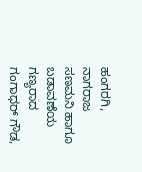ಹಂಗರಗಿ, ನಾಗರಾಜ ಸಣಮನಿ ಹಾಗೂ ಬಡಾವಣೆಯ ಗಣ್ಯರಾದ ಗಂಗಾಧರ್ ಗೌಡ,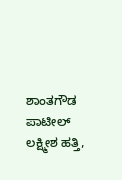ಶಾಂತಗೌಡ ಪಾಟೀಲ್ ಲಕ್ಷ್ಮೀಶ ಹತ್ತಿ,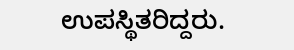ಉಪಸ್ಥಿತರಿದ್ದರು.